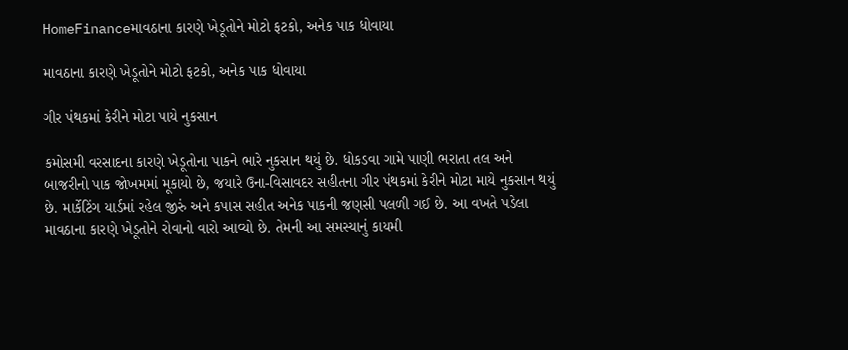HomeFinanceમાવઠાના કારણે ખેડૂતોને મોટો ફટકો, અનેક પાક ધોવાયા

માવઠાના કારણે ખેડૂતોને મોટો ફટકો, અનેક પાક ધોવાયા

ગીર પંથકમાં કેરીને મોટા પાયે નુકસાન

કમોસમી વરસાદના કારણે ખેડૂતોના પાકને ભારે નુકસાન થયું છે. ધોકડવા ગામે પાણી ભરાતા તલ અને બાજરીનો પાક જોખમમાં મૂકાયો છે, જયારે ઉના-વિસાવદર સહીતના ગીર પંથકમાં કેરીને મોટા માયે નુકસાન થયું છે. માર્કેટિંગ યાર્ડમાં રહેલ જીરું અને કપાસ સહીત અનેક પાકની જણસી પલળી ગઈ છે. આ વખતે પડેલા માવઠાના કારણે ખેડૂતોને રોવાનો વારો આવ્યો છે. તેમની આ સમસ્યાનું કાયમી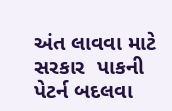અંત લાવવા માટે સરકાર  પાકની પેટર્ન બદલવા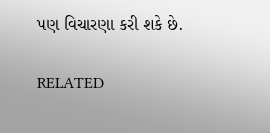પણ વિચારણા કરી શકે છે.

RELATED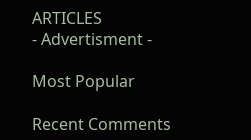ARTICLES
- Advertisment -

Most Popular

Recent Comments